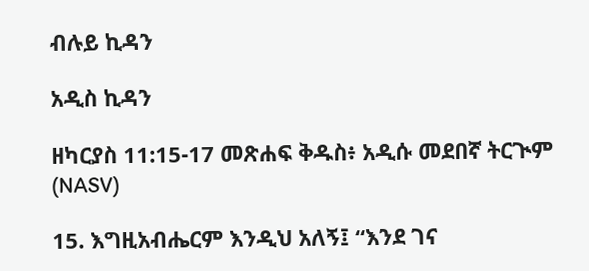ብሉይ ኪዳን

አዲስ ኪዳን

ዘካርያስ 11:15-17 መጽሐፍ ቅዱስ፥ አዲሱ መደበኛ ትርጒም (NASV)

15. እግዚአብሔርም እንዲህ አለኝ፤ “እንደ ገና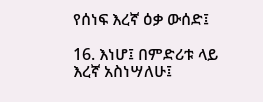የሰነፍ እረኛ ዕቃ ውሰድ፤

16. እነሆ፤ በምድሪቱ ላይ እረኛ አስነሣለሁ፤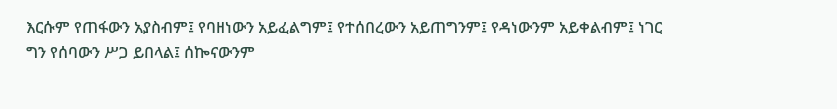እርሱም የጠፋውን አያስብም፤ የባዘነውን አይፈልግም፤ የተሰበረውን አይጠግንም፤ የዳነውንም አይቀልብም፤ ነገር ግን የሰባውን ሥጋ ይበላል፤ ሰኰናውንም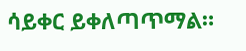ሳይቀር ይቀለጣጥማል።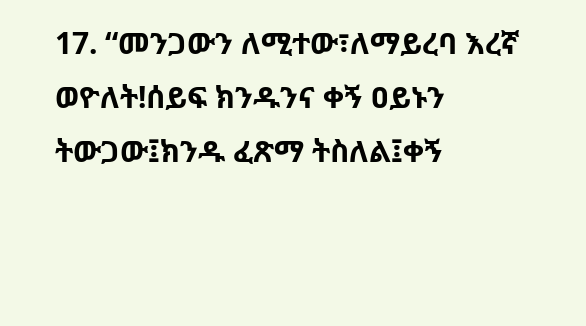17. “መንጋውን ለሚተው፣ለማይረባ እረኛ ወዮለት!ሰይፍ ክንዱንና ቀኝ ዐይኑን ትውጋው፤ክንዱ ፈጽማ ትስለል፤ቀኝ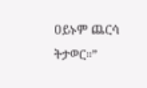ዐይኑም ጨርሳ ትታወር።”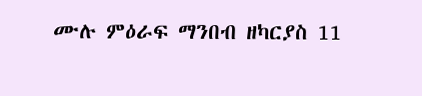ሙሉ ምዕራፍ ማንበብ ዘካርያስ 11